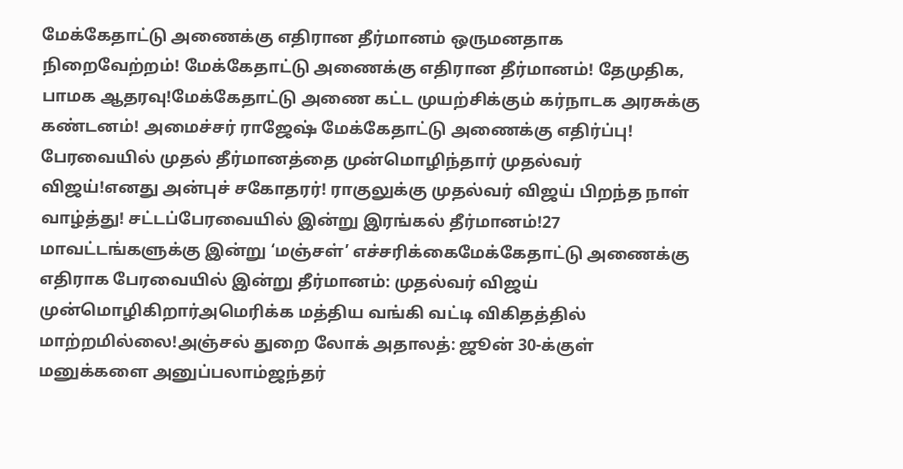மேக்கேதாட்டு அணைக்கு எதிரான தீர்மானம் ஒருமனதாக நிறைவேற்றம்! மேக்கேதாட்டு அணைக்கு எதிரான தீர்மானம்! தேமுதிக, பாமக ஆதரவு!மேக்கேதாட்டு அணை கட்ட முயற்சிக்கும் கர்நாடக அரசுக்கு கண்டனம்! அமைச்சர் ராஜேஷ் மேக்கேதாட்டு அணைக்கு எதிர்ப்பு! பேரவையில் முதல் தீர்மானத்தை முன்மொழிந்தார் முதல்வர் விஜய்!எனது அன்புச் சகோதரர்! ராகுலுக்கு முதல்வர் விஜய் பிறந்த நாள் வாழ்த்து! சட்டப்பேரவையில் இன்று இரங்கல் தீர்மானம்!27 மாவட்டங்களுக்கு இன்று ‘மஞ்சள்’ எச்சரிக்கைமேக்கேதாட்டு அணைக்கு எதிராக பேரவையில் இன்று தீர்மானம்: முதல்வர் விஜய் முன்மொழிகிறார்அமெரிக்க மத்திய வங்கி வட்டி விகிதத்தில் மாற்றமில்லை!அஞ்சல் துறை லோக் அதாலத்: ஜூன் 30-க்குள் மனுக்களை அனுப்பலாம்ஜந்தர்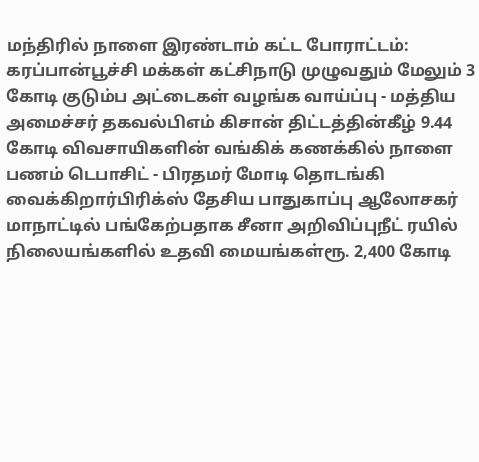மந்திரில் நாளை இரண்டாம் கட்ட போராட்டம்: கரப்பான்பூச்சி மக்கள் கட்சிநாடு முழுவதும் மேலும் 3 கோடி குடும்ப அட்டைகள் வழங்க வாய்ப்பு - மத்திய அமைச்சர் தகவல்பிஎம் கிசான் திட்டத்தின்கீழ் 9.44 கோடி விவசாயிகளின் வங்கிக் கணக்கில் நாளை பணம் டெபாசிட் - பிரதமர் மோடி தொடங்கி வைக்கிறார்பிரிக்ஸ் தேசிய பாதுகாப்பு ஆலோசகர் மாநாட்டில் பங்கேற்பதாக சீனா அறிவிப்புநீட் ரயில் நிலையங்களில் உதவி மையங்கள்ரூ. 2,400 கோடி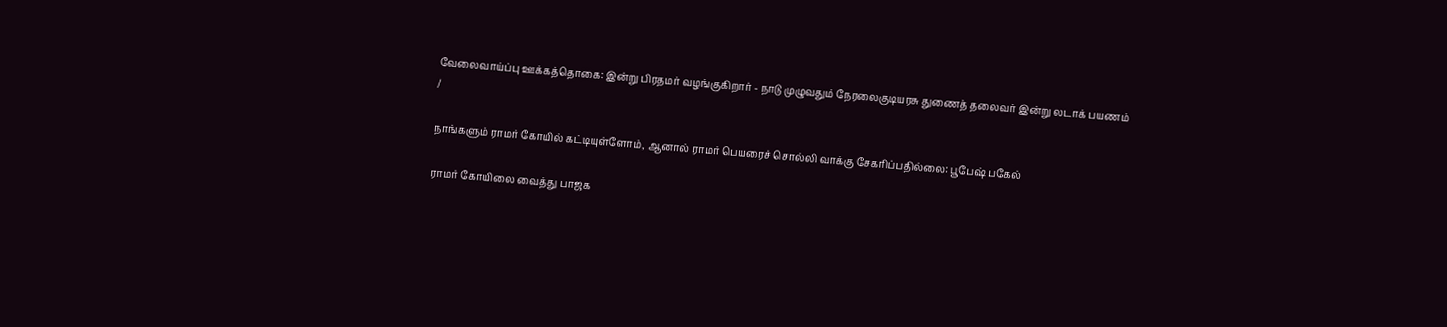வேலைவாய்ப்பு ஊக்கத்தொகை: இன்று பிரதமர் வழங்குகிறார் - நாடு முழுவதும் நேரலைகுடியரசு துணைத் தலைவர் இன்று லடாக் பயணம்
/

நாங்களும் ராமர் கோயில் கட்டியுள்ளோம், ஆனால் ராமர் பெயரைச் சொல்லி வாக்கு சேகரிப்பதில்லை: பூபேஷ் பகேல்

ராமர் கோயிலை வைத்து பாஜக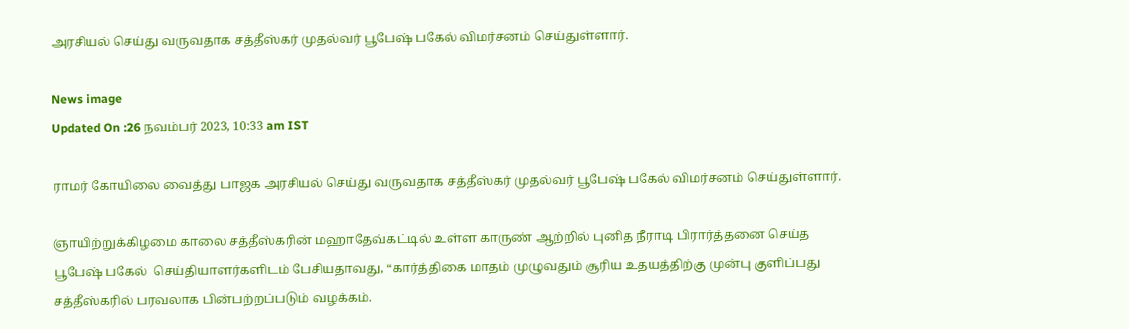அரசியல் செய்து வருவதாக சத்தீஸ்கர் முதல்வர் பூபேஷ் பகேல் விமர்சனம் செய்துள்ளார்.

News image
Updated On :26 நவம்பர் 2023, 10:33 am IST

ராமர் கோயிலை வைத்து பாஜக அரசியல் செய்து வருவதாக சத்தீஸ்கர் முதல்வர் பூபேஷ் பகேல் விமர்சனம் செய்துள்ளார்.

ஞாயிற்றுக்கிழமை காலை சத்தீஸ்கரின் மஹாதேவ்கட்டில் உள்ள காருண் ஆற்றில் புனித நீராடி பிரார்த்தனை செய்த பூபேஷ் பகேல்  செய்தியாளர்களிடம் பேசியதாவது, “கார்த்திகை மாதம் முழுவதும் சூரிய உதயத்திற்கு முன்பு குளிப்பது சத்தீஸ்கரில் பரவலாக பின்பற்றப்படும் வழக்கம்.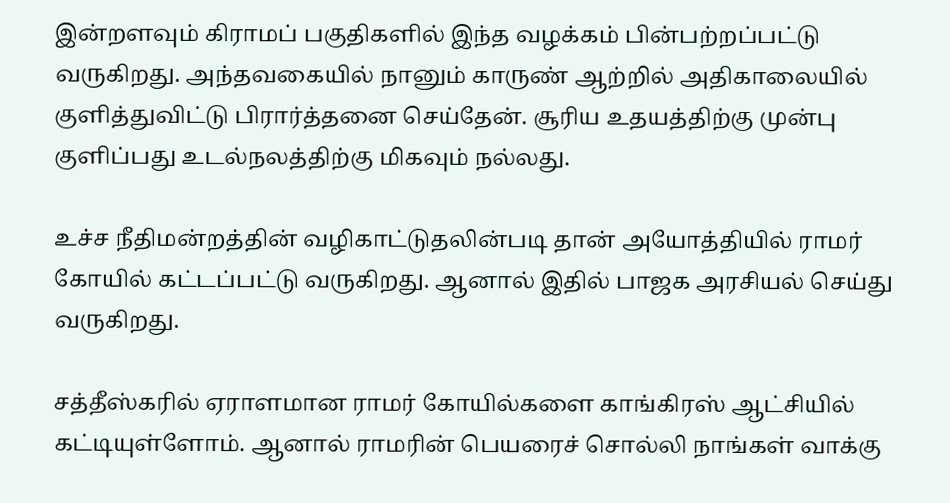இன்றளவும் கிராமப் பகுதிகளில் இந்த வழக்கம் பின்பற்றப்பட்டு வருகிறது. அந்தவகையில் நானும் காருண் ஆற்றில் அதிகாலையில் குளித்துவிட்டு பிரார்த்தனை செய்தேன். சூரிய உதயத்திற்கு முன்பு குளிப்பது உடல்நலத்திற்கு மிகவும் நல்லது.

உச்ச நீதிமன்றத்தின் வழிகாட்டுதலின்படி தான் அயோத்தியில் ராமர் கோயில் கட்டப்பட்டு வருகிறது. ஆனால் இதில் பாஜக அரசியல் செய்து வருகிறது.

சத்தீஸ்கரில் ஏராளமான ராமர் கோயில்களை காங்கிரஸ் ஆட்சியில் கட்டியுள்ளோம். ஆனால் ராமரின் பெயரைச் சொல்லி நாங்கள் வாக்கு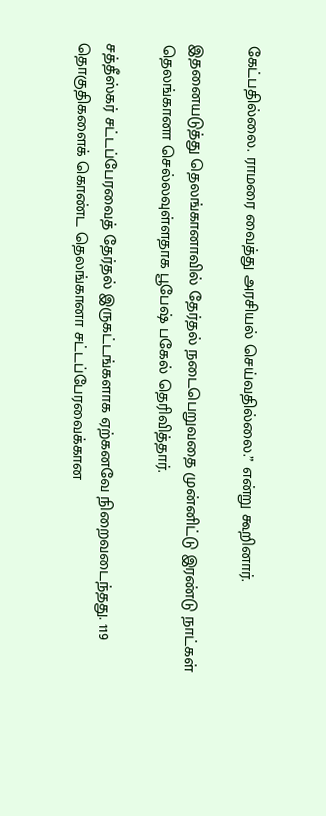கேட்பதில்லை. ராமரை வைத்து அரசியல் செய்வதில்லை.” என்று கூறினார்.

இதனையடுத்து தெலங்கானாவில் தேர்தல் நடைபெறுவதை முன்னிட்டு இரண்டு நாட்கள் தெலங்கானா செல்லவுள்ளதாக பூபேஷ் பகேல் தெரிவித்தார்.

சத்தீஸ்கர் சட்டப்பேரவைத் தேர்தல் இருகட்டங்களாக ஏற்கனவே நிறைவடைந்தது. 119 தொகுதிகளைக் கொண்ட தெலங்கானா சட்டப்பேரவைக்கான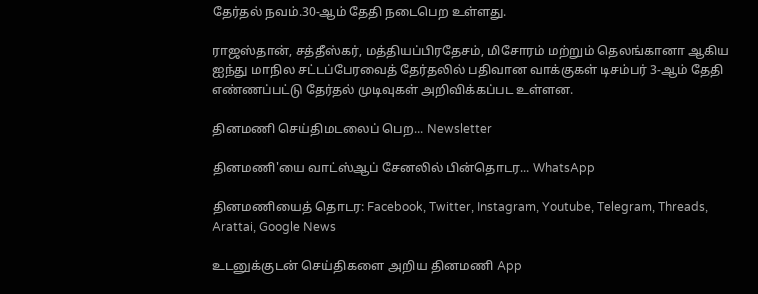தேர்தல் நவம்.30-ஆம் தேதி நடைபெற உள்ளது.

ராஜஸ்தான், சத்தீஸ்கர், மத்தியப்பிரதேசம், மிசோரம் மற்றும் தெலங்கானா ஆகிய ஐந்து மாநில சட்டப்பேரவைத் தேர்தலில் பதிவான வாக்குகள் டிசம்பர் 3-ஆம் தேதி எண்ணப்பட்டு தேர்தல் முடிவுகள் அறிவிக்கப்பட உள்ளன.

தினமணி செய்திமடலைப் பெற... Newsletter

தினமணி'யை வாட்ஸ்ஆப் சேனலில் பின்தொடர... WhatsApp

தினமணியைத் தொடர: Facebook, Twitter, Instagram, Youtube, Telegram, Threads, Arattai, Google News

உடனுக்குடன் செய்திகளை அறிய தினமணி App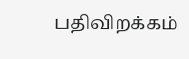பதிவிறக்கம்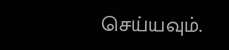செய்யவும்.